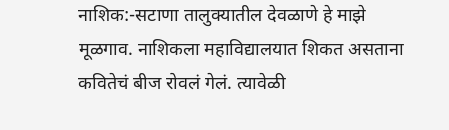नाशिक:-सटाणा तालुक्यातील देवळाणे हे माझे मूळगाव. नाशिकला महाविद्यालयात शिकत असताना कवितेचं बीज रोवलं गेलं. त्यावेळी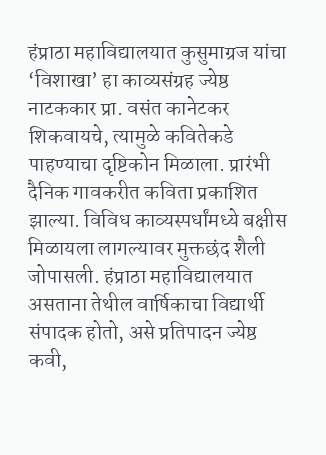हंप्राठा महाविद्यालयात कुसुमाग्रज यांचा ‘विशाखा’ हा काव्यसंग्रह ज्येष्ठ नाटककार प्रा. वसंत कानेटकर शिकवायचे, त्यामुळे कवितेकडे पाहण्याचा दृष्टिकोन मिळाला. प्रारंभी दैनिक गावकरीत कविता प्रकाशित झाल्या. विविध काव्यस्पर्धांमध्ये बक्षीस मिळायला लागल्यावर मुक्तछंद शैली जोपासली. हंप्राठा महाविद्यालयात असताना तेथील वार्षिकाचा विद्यार्थी संपादक होतो, असे प्रतिपादन ज्येष्ठ कवी,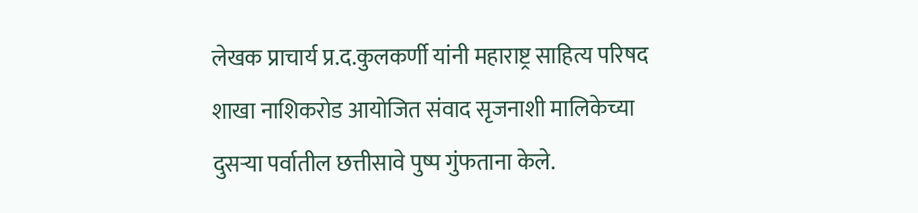लेखक प्राचार्य प्र.द.कुलकर्णी यांनी महाराष्ट्र साहित्य परिषद शाखा नाशिकरोड आयोजित संवाद सृजनाशी मालिकेच्या दुसऱ्या पर्वातील छत्तीसावे पुष्प गुंफताना केले.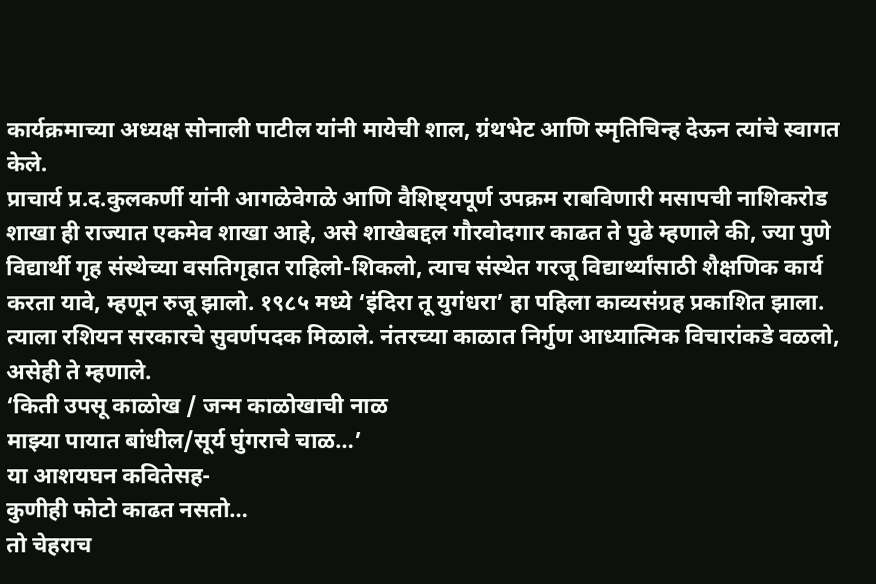कार्यक्रमाच्या अध्यक्ष सोनाली पाटील यांनी मायेची शाल, ग्रंथभेट आणि स्मृतिचिन्ह देऊन त्यांचे स्वागत केले.
प्राचार्य प्र.द.कुलकर्णी यांनी आगळेवेगळे आणि वैशिष्ट्यपूर्ण उपक्रम राबविणारी मसापची नाशिकरोड शाखा ही राज्यात एकमेव शाखा आहे, असे शाखेबद्दल गौरवोदगार काढत ते पुढे म्हणाले की, ज्या पुणे विद्यार्थी गृह संस्थेच्या वसतिगृहात राहिलो-शिकलो, त्याच संस्थेत गरजू विद्यार्थ्यांसाठी शैक्षणिक कार्य करता यावे, म्हणून रुजू झालो. १९८५ मध्ये ‘इंदिरा तू युगंधरा’ हा पहिला काव्यसंग्रह प्रकाशित झाला. त्याला रशियन सरकारचे सुवर्णपदक मिळाले. नंतरच्या काळात निर्गुण आध्यात्मिक विचारांकडे वळलो, असेही ते म्हणाले.
‘किती उपसू काळोख / जन्म काळोखाची नाळ
माझ्या पायात बांधील/सूर्य घुंगराचे चाळ…’
या आशयघन कवितेसह-
कुणीही फोटो काढत नसतो…
तो चेहराच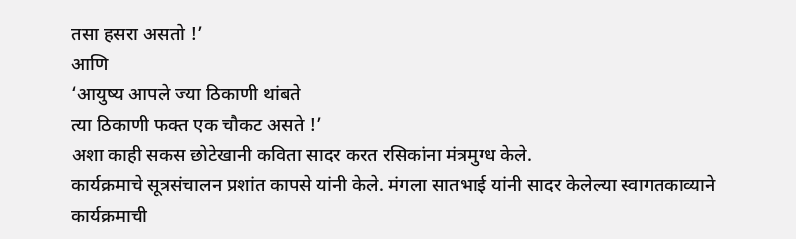तसा हसरा असतो !’
आणि
‘आयुष्य आपले ज्या ठिकाणी थांबते
त्या ठिकाणी फक्त एक चौकट असते !’
अशा काही सकस छोटेखानी कविता सादर करत रसिकांना मंत्रमुग्ध केले.
कार्यक्रमाचे सूत्रसंचालन प्रशांत कापसे यांनी केले. मंगला सातभाई यांनी सादर केलेल्या स्वागतकाव्याने कार्यक्रमाची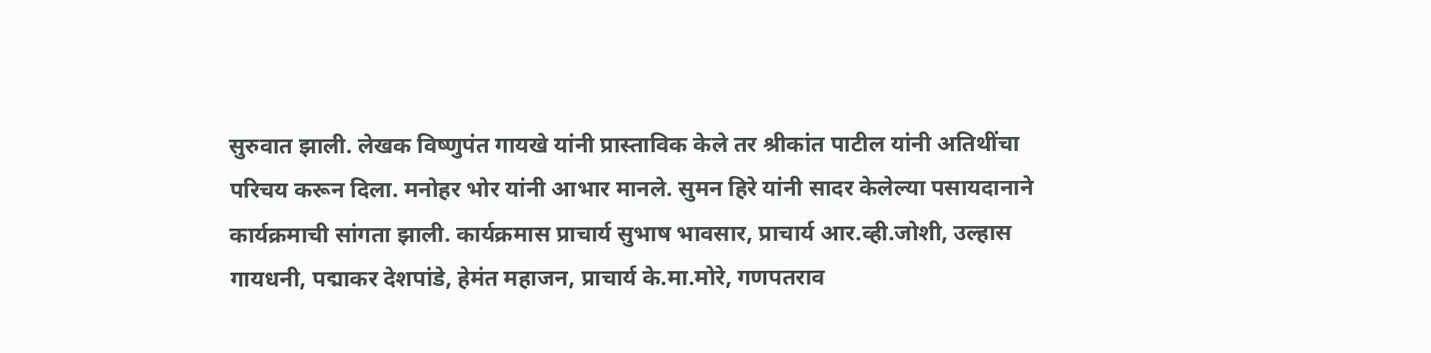सुरुवात झाली. लेखक विष्णुपंत गायखे यांनी प्रास्ताविक केले तर श्रीकांत पाटील यांनी अतिथींचा परिचय करून दिला. मनोहर भोर यांनी आभार मानले. सुमन हिरे यांनी सादर केलेल्या पसायदानाने कार्यक्रमाची सांगता झाली. कार्यक्रमास प्राचार्य सुभाष भावसार, प्राचार्य आर.व्ही.जोशी, उल्हास गायधनी, पद्माकर देशपांडे, हेमंत महाजन, प्राचार्य के.मा.मोरे, गणपतराव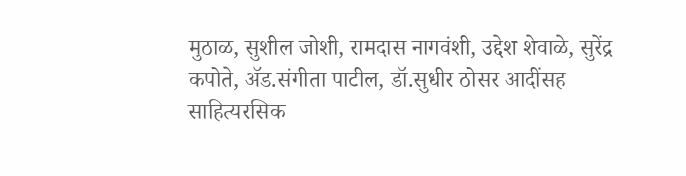मुठाळ, सुशील जोशी, रामदास नागवंशी, उद्देश शेवाळे, सुरेंद्र कपोते, ॲड.संगीता पाटील, डॉ.सुधीर ठोसर आदींसह साहित्यरसिक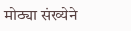मोठ्या संख्येने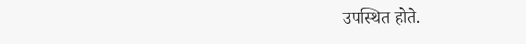उपस्थित होते.